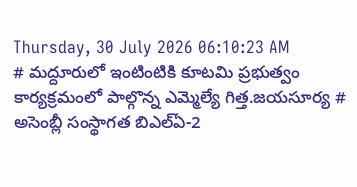Thursday, 30 July 2026 06:10:23 AM
# మద్దూరులో ఇంటింటికి కూటమి ప్రభుత్వం కార్యక్రమంలో పాల్గొన్న ఎమ్మెల్యే గిత్త.జయసూర్య # అసెంబ్లీ సంస్థాగత బిఎల్ఏ-2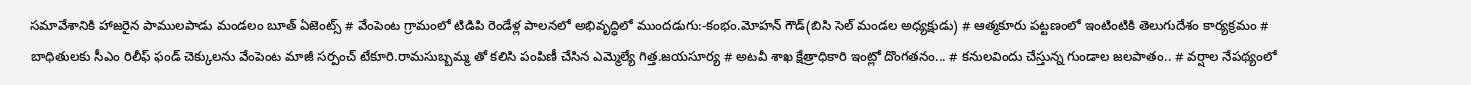సమావేశానికి హాజరైన పాములపాడు మండలం బూత్ ఏజెంట్స్ # వేంపెంట గ్రామంలో టిడిపి రెండేళ్ల పాలనలో అభివృద్ధిలో ముందడుగు:-కంభం.మోహన్ గౌడ్(బిసి సెల్ మండల అధ్యక్షుడు) # ఆత్మకూరు పట్టణంలో ఇంటింటికి తెలుగుదేశం కార్యక్రమం # బాధితులకు సీఎం రిలీఫ్ ఫండ్ చెక్కులను వేంపెంట మాజీ సర్పంచ్ టేకూరి.రామసుబ్బమ్మ తో కలిసి పంపిణీ చేసిన ఎమ్మెల్యే గిత్త.జయసూర్య # అటవీ శాఖ క్షేత్రాధికారి ఇంట్లో దొంగతనం... # కనులవిందు చేస్తున్న గుండాల జలపాతం.. # వర్షాల నేపథ్యంలో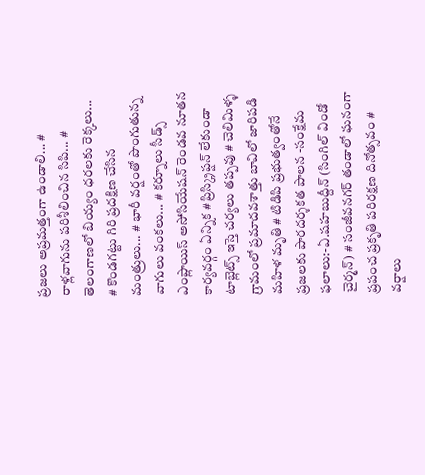ప్రజలు అప్రమత్తంగా ఉండాలి... # రాళ్లవాగును పరిశీలించిన సిపి... # తెలంగాణలో బియ్యం ధరలకు రెక్కలు... # కొండగట్టు గిరి ప్రదక్షిణ చేసిన మంత్రులు... # భారీ వర్షంతో పొంగుతున్న వాగులు వంకలు... # కర్నూలు సీడ్స్ ఎంప్లాయిస్ అసోసియేషన్ రెండవ నూతన కార్యవర్గం ఏన్నిక # ప్రిస్క్రిప్షన్ లేకుండా టాబ్లెట్స్ ఇస్తె చర్యలు తప్పవు # చెలిమిళ్ళ గ్రామంలో ప్రమాదవశాత్తు బావిలో జారిపడి మహిళ మృతి # టిడిపి ప్రభుత్వంతోనే ప్రజలకు పారదర్శకత పాలన -సంక్షేమ ఫలాలు:-ఏ.షహబుద్దీన్ (సింగిల్ విండో చైర్మన్) # సంజీవనగర్ తండాలో ఘనంగా ప్రపంచ ప్రకృతి పరిరక్షణ దినోత్సవం # వర్షాలు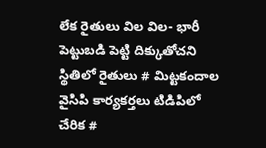లేక రైతులు విల విల- భారీ పెట్టుబడి పెట్టి దిక్కుతోచని స్థితిలో రైతులు # మిట్టకందాల వైసిపి కార్యకర్తలు టిడిపిలో చేరిక #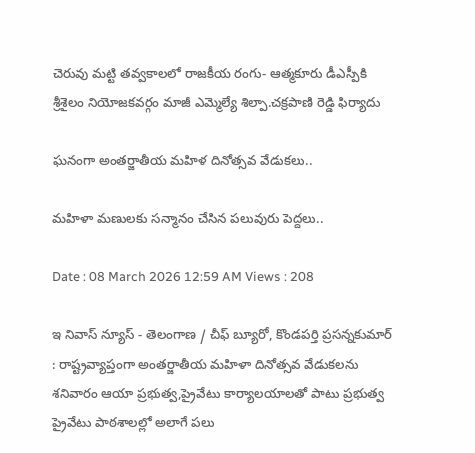చెరువు మట్టి తవ్వకాలలో రాజకీయ రంగు- ఆత్మకూరు డీఎస్పీకి శ్రీశైలం నియోజకవర్గం మాజీ ఎమ్మెల్యే శిల్పా.చక్రపాణి రెడ్డి ఫిర్యాదు

ఘనంగా అంతర్జాతీయ మహిళ దినోత్సవ వేడుకలు..

మహిళా మణులకు సన్మానం చేసిన పలువురు పెద్దలు..

Date : 08 March 2026 12:59 AM Views : 208

ఇ నివాస్ న్యూస్ - తెలంగాణ / చీఫ్ బ్యూరో, కొండపర్తి ప్రసన్నకుమార్ : రాష్ట్రవ్యాప్తంగా అంతర్జాతీయ మహిళా దినోత్సవ వేడుకలను శనివారం ఆయా ప్రభుత్వ,ప్రైవేటు కార్యాలయాలతో పాటు ప్రభుత్వ ప్రైవేటు పాఠశాలల్లో అలాగే పలు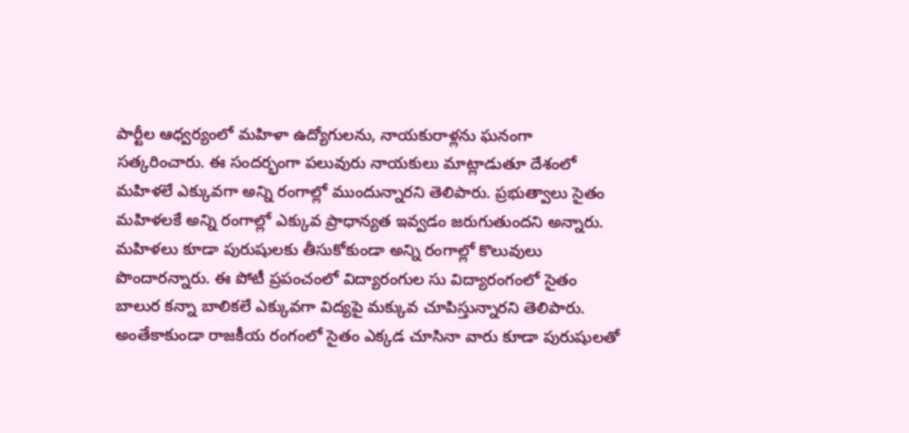పార్టీల ఆధ్వర్యంలో మహిళా ఉద్యోగులను, నాయకురాళ్లను ఘనంగా సత్కరించారు. ఈ సందర్భంగా పలువురు నాయకులు మాట్లాడుతూ దేశంలో మహిళలే ఎక్కువగా అన్ని రంగాల్లో ముందున్నారని తెలిపారు. ప్రభుత్వాలు సైతం మహిళలకే అన్ని రంగాల్లో ఎక్కువ ప్రాధాన్యత ఇవ్వడం జరుగుతుందని అన్నారు. మహిళలు కూడా పురుషులకు తీసుకోకుండా అన్ని రంగాల్లో కొలువులు పొందారన్నారు. ఈ పోటీ ప్రపంచంలో విద్యారంగుల సు విద్యారంగంలో సైతం బాలుర కన్నా బాలికలే ఎక్కువగా విద్యపై మక్కువ చూపిస్తున్నారని తెలిపారు. అంతేకాకుండా రాజకీయ రంగంలో సైతం ఎక్కడ చూసినా వారు కూడా పురుషులతో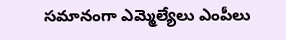సమానంగా ఎమ్మెల్యేలు ఎంపీలు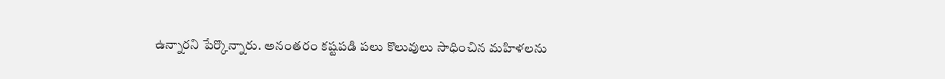ఉన్నారని పేర్కొన్నారు. అనంతరం కష్టపడి పలు కొలువులు సాధించిన మహిళలను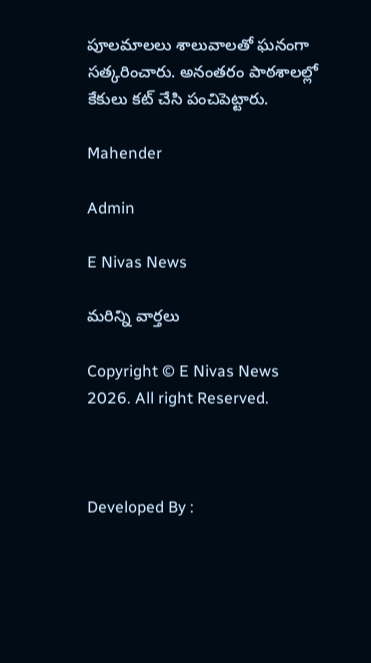పూలమాలలు శాలువాలతో ఘనంగా సత్కరించారు. అనంతరం పాఠశాలల్లో కేకులు కట్ చేసి పంచిపెట్టారు.

Mahender

Admin

E Nivas News

మరిన్ని వార్తలు

Copyright © E Nivas News 2026. All right Reserved.



Developed By :